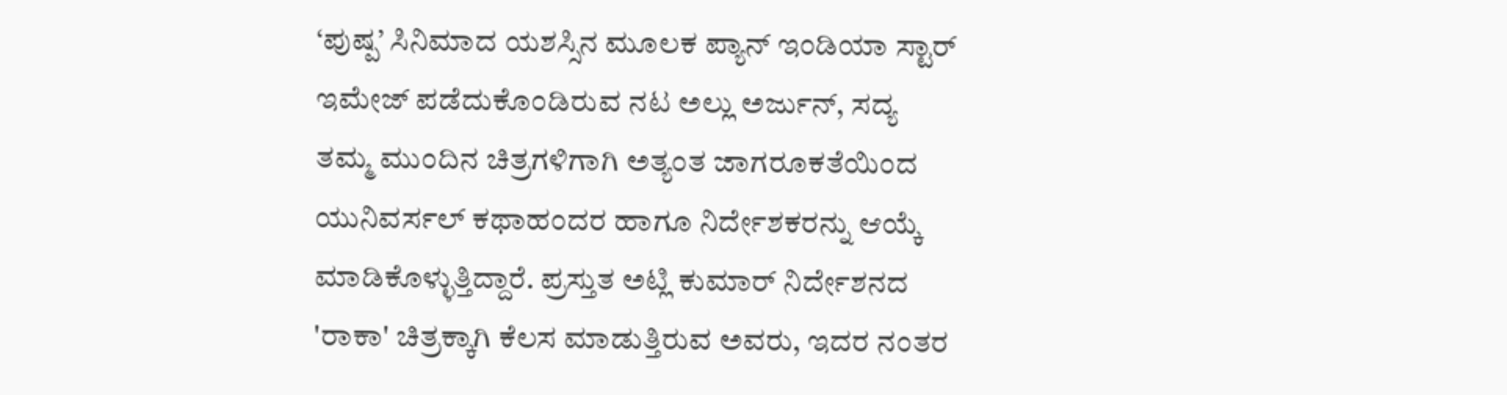‘ಪುಷ್ಪ’ ಸಿನಿಮಾದ ಯಶಸ್ಸಿನ ಮೂಲಕ ಪ್ಯಾನ್ ಇಂಡಿಯಾ ಸ್ಟಾರ್ ಇಮೇಜ್ ಪಡೆದುಕೊಂಡಿರುವ ನಟ ಅಲ್ಲು ಅರ್ಜುನ್, ಸದ್ಯ ತಮ್ಮ ಮುಂದಿನ ಚಿತ್ರಗಳಿಗಾಗಿ ಅತ್ಯಂತ ಜಾಗರೂಕತೆಯಿಂದ ಯುನಿವರ್ಸಲ್ ಕಥಾಹಂದರ ಹಾಗೂ ನಿರ್ದೇಶಕರನ್ನು ಆಯ್ಕೆ ಮಾಡಿಕೊಳ್ಳುತ್ತಿದ್ದಾರೆ. ಪ್ರಸ್ತುತ ಅಟ್ಲಿ ಕುಮಾರ್ ನಿರ್ದೇಶನದ 'ರಾಕಾ' ಚಿತ್ರಕ್ಕಾಗಿ ಕೆಲಸ ಮಾಡುತ್ತಿರುವ ಅವರು, ಇದರ ನಂತರ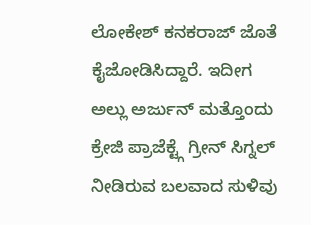ಲೋಕೇಶ್ ಕನಕರಾಜ್ ಜೊತೆ ಕೈಜೋಡಿಸಿದ್ದಾರೆ. ಇದೀಗ ಅಲ್ಲು ಅರ್ಜುನ್ ಮತ್ತೊಂದು ಕ್ರೇಜಿ ಪ್ರಾಜೆಕ್ಟ್ಗೆ ಗ್ರೀನ್ ಸಿಗ್ನಲ್ ನೀಡಿರುವ ಬಲವಾದ ಸುಳಿವು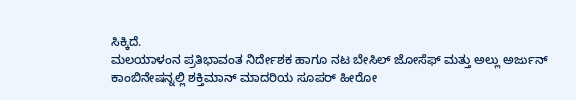ಸಿಕ್ಕಿದೆ.
ಮಲಯಾಳಂನ ಪ್ರತಿಭಾವಂತ ನಿರ್ದೇಶಕ ಹಾಗೂ ನಟ ಬೇಸಿಲ್ ಜೋಸೆಫ್ ಮತ್ತು ಅಲ್ಲು ಅರ್ಜುನ್ ಕಾಂಬಿನೇಷನ್ನಲ್ಲಿ ಶಕ್ತಿಮಾನ್ ಮಾದರಿಯ ಸೂಪರ್ ಹೀರೋ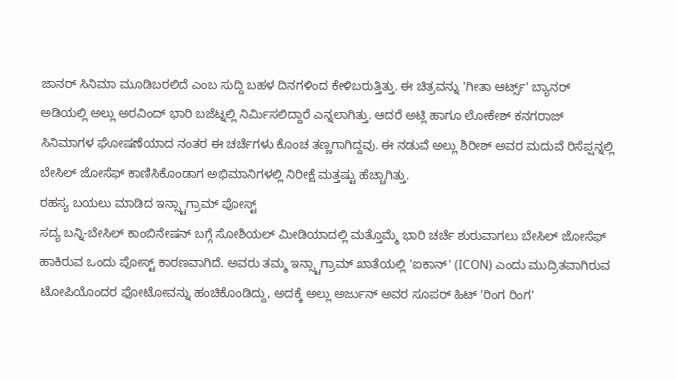ಜಾನರ್ ಸಿನಿಮಾ ಮೂಡಿಬರಲಿದೆ ಎಂಬ ಸುದ್ದಿ ಬಹಳ ದಿನಗಳಿಂದ ಕೇಳಿಬರುತ್ತಿತ್ತು. ಈ ಚಿತ್ರವನ್ನು 'ಗೀತಾ ಆರ್ಟ್ಸ್' ಬ್ಯಾನರ್ ಅಡಿಯಲ್ಲಿ ಅಲ್ಲು ಅರವಿಂದ್ ಭಾರಿ ಬಜೆಟ್ನಲ್ಲಿ ನಿರ್ಮಿಸಲಿದ್ದಾರೆ ಎನ್ನಲಾಗಿತ್ತು. ಆದರೆ ಅಟ್ಲಿ ಹಾಗೂ ಲೋಕೇಶ್ ಕನಗರಾಜ್ ಸಿನಿಮಾಗಳ ಘೋಷಣೆಯಾದ ನಂತರ ಈ ಚರ್ಚೆಗಳು ಕೊಂಚ ತಣ್ಣಗಾಗಿದ್ದವು. ಈ ನಡುವೆ ಅಲ್ಲು ಶಿರೀಶ್ ಅವರ ಮದುವೆ ರಿಸೆಪ್ಷನ್ನಲ್ಲಿ ಬೇಸಿಲ್ ಜೋಸೆಫ್ ಕಾಣಿಸಿಕೊಂಡಾಗ ಅಭಿಮಾನಿಗಳಲ್ಲಿ ನಿರೀಕ್ಷೆ ಮತ್ತಷ್ಟು ಹೆಚ್ಚಾಗಿತ್ತು.
ರಹಸ್ಯ ಬಯಲು ಮಾಡಿದ ಇನ್ಸ್ಟಾಗ್ರಾಮ್ ಪೋಸ್ಟ್
ಸದ್ಯ ಬನ್ನಿ-ಬೇಸಿಲ್ ಕಾಂಬಿನೇಷನ್ ಬಗ್ಗೆ ಸೋಶಿಯಲ್ ಮೀಡಿಯಾದಲ್ಲಿ ಮತ್ತೊಮ್ಮೆ ಭಾರಿ ಚರ್ಚೆ ಶುರುವಾಗಲು ಬೇಸಿಲ್ ಜೋಸೆಫ್ ಹಾಕಿರುವ ಒಂದು ಪೋಸ್ಟ್ ಕಾರಣವಾಗಿದೆ. ಅವರು ತಮ್ಮ ಇನ್ಸ್ಟಾಗ್ರಾಮ್ ಖಾತೆಯಲ್ಲಿ 'ಐಕಾನ್' (ICON) ಎಂದು ಮುದ್ರಿತವಾಗಿರುವ ಟೋಪಿಯೊಂದರ ಫೋಟೋವನ್ನು ಹಂಚಿಕೊಂಡಿದ್ದು, ಅದಕ್ಕೆ ಅಲ್ಲು ಅರ್ಜುನ್ ಅವರ ಸೂಪರ್ ಹಿಟ್ 'ರಿಂಗ ರಿಂಗ'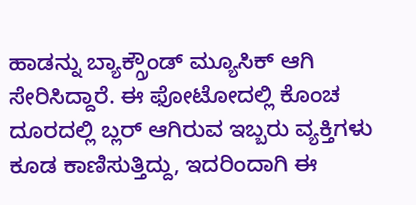ಹಾಡನ್ನು ಬ್ಯಾಕ್ಗ್ರೌಂಡ್ ಮ್ಯೂಸಿಕ್ ಆಗಿ ಸೇರಿಸಿದ್ದಾರೆ. ಈ ಫೋಟೋದಲ್ಲಿ ಕೊಂಚ ದೂರದಲ್ಲಿ ಬ್ಲರ್ ಆಗಿರುವ ಇಬ್ಬರು ವ್ಯಕ್ತಿಗಳು ಕೂಡ ಕಾಣಿಸುತ್ತಿದ್ದು, ಇದರಿಂದಾಗಿ ಈ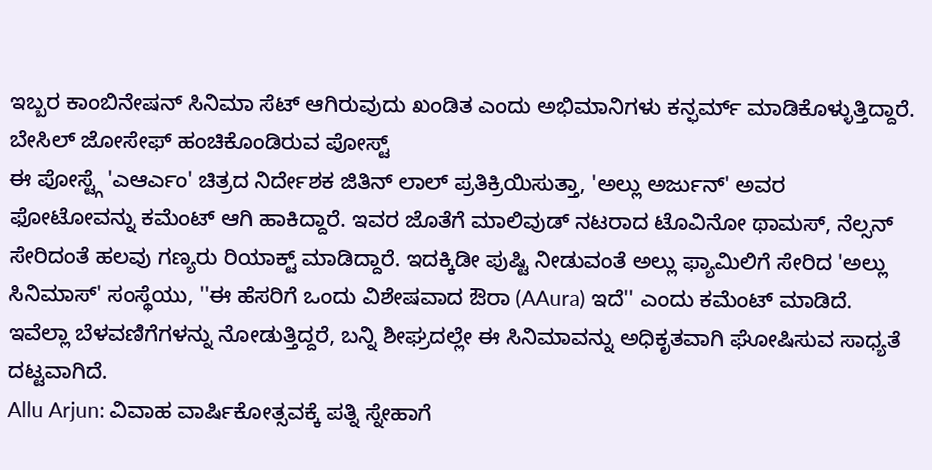ಇಬ್ಬರ ಕಾಂಬಿನೇಷನ್ ಸಿನಿಮಾ ಸೆಟ್ ಆಗಿರುವುದು ಖಂಡಿತ ಎಂದು ಅಭಿಮಾನಿಗಳು ಕನ್ಫರ್ಮ್ ಮಾಡಿಕೊಳ್ಳುತ್ತಿದ್ದಾರೆ.
ಬೇಸಿಲ್ ಜೋಸೇಫ್ ಹಂಚಿಕೊಂಡಿರುವ ಪೋಸ್ಟ್
ಈ ಪೋಸ್ಟ್ಗೆ 'ಎಆರ್ಎಂ' ಚಿತ್ರದ ನಿರ್ದೇಶಕ ಜಿತಿನ್ ಲಾಲ್ ಪ್ರತಿಕ್ರಿಯಿಸುತ್ತಾ, 'ಅಲ್ಲು ಅರ್ಜುನ್' ಅವರ ಫೋಟೋವನ್ನು ಕಮೆಂಟ್ ಆಗಿ ಹಾಕಿದ್ದಾರೆ. ಇವರ ಜೊತೆಗೆ ಮಾಲಿವುಡ್ ನಟರಾದ ಟೊವಿನೋ ಥಾಮಸ್, ನೆಲ್ಸನ್ ಸೇರಿದಂತೆ ಹಲವು ಗಣ್ಯರು ರಿಯಾಕ್ಟ್ ಮಾಡಿದ್ದಾರೆ. ಇದಕ್ಕಿಡೀ ಪುಷ್ಟಿ ನೀಡುವಂತೆ ಅಲ್ಲು ಫ್ಯಾಮಿಲಿಗೆ ಸೇರಿದ 'ಅಲ್ಲು ಸಿನಿಮಾಸ್' ಸಂಸ್ಥೆಯು, ''ಈ ಹೆಸರಿಗೆ ಒಂದು ವಿಶೇಷವಾದ ಔರಾ (AAura) ಇದೆ'' ಎಂದು ಕಮೆಂಟ್ ಮಾಡಿದೆ. ಇವೆಲ್ಲಾ ಬೆಳವಣಿಗೆಗಳನ್ನು ನೋಡುತ್ತಿದ್ದರೆ, ಬನ್ನಿ ಶೀಘ್ರದಲ್ಲೇ ಈ ಸಿನಿಮಾವನ್ನು ಅಧಿಕೃತವಾಗಿ ಘೋಷಿಸುವ ಸಾಧ್ಯತೆ ದಟ್ಟವಾಗಿದೆ.
Allu Arjun: ವಿವಾಹ ವಾರ್ಷಿಕೋತ್ಸವಕ್ಕೆ ಪತ್ನಿ ಸ್ನೇಹಾಗೆ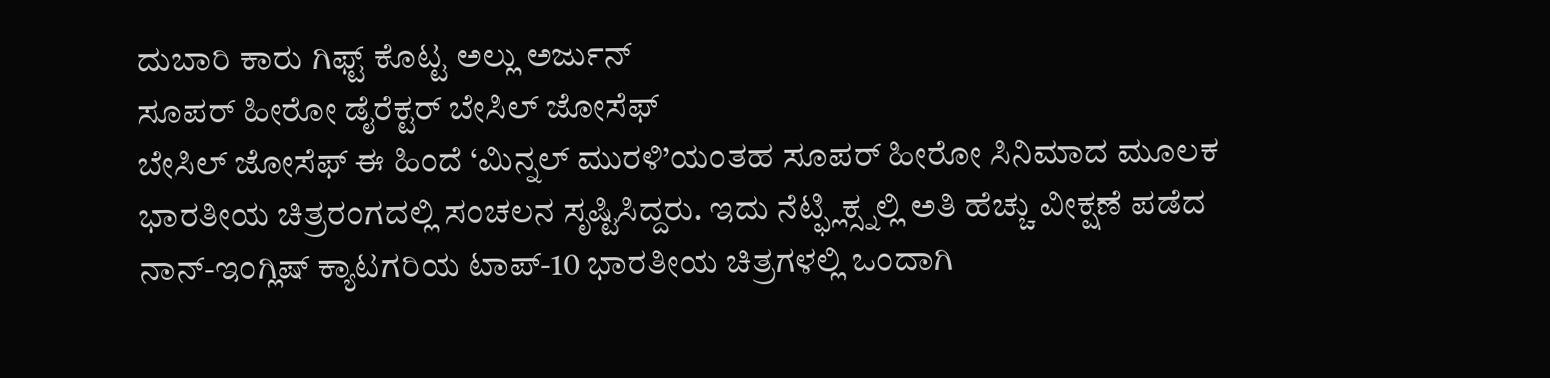ದುಬಾರಿ ಕಾರು ಗಿಫ್ಟ್ ಕೊಟ್ಟ ಅಲ್ಲು ಅರ್ಜುನ್
ಸೂಪರ್ ಹೀರೋ ಡೈರೆಕ್ಟರ್ ಬೇಸಿಲ್ ಜೋಸೆಫ್
ಬೇಸಿಲ್ ಜೋಸೆಫ್ ಈ ಹಿಂದೆ ‘ಮಿನ್ನಲ್ ಮುರಳಿ’ಯಂತಹ ಸೂಪರ್ ಹೀರೋ ಸಿನಿಮಾದ ಮೂಲಕ ಭಾರತೀಯ ಚಿತ್ರರಂಗದಲ್ಲಿ ಸಂಚಲನ ಸೃಷ್ಟಿಸಿದ್ದರು. ಇದು ನೆಟ್ಫ್ಲಿಕ್ಸ್ನಲ್ಲಿ ಅತಿ ಹೆಚ್ಚು ವೀಕ್ಷಣೆ ಪಡೆದ ನಾನ್-ಇಂಗ್ಲಿಷ್ ಕ್ಯಾಟಗರಿಯ ಟಾಪ್-10 ಭಾರತೀಯ ಚಿತ್ರಗಳಲ್ಲಿ ಒಂದಾಗಿ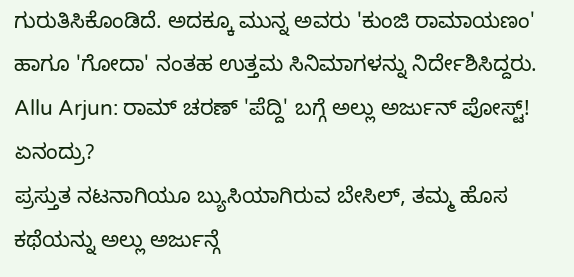ಗುರುತಿಸಿಕೊಂಡಿದೆ. ಅದಕ್ಕೂ ಮುನ್ನ ಅವರು 'ಕುಂಜಿ ರಾಮಾಯಣಂ' ಹಾಗೂ 'ಗೋದಾ' ನಂತಹ ಉತ್ತಮ ಸಿನಿಮಾಗಳನ್ನು ನಿರ್ದೇಶಿಸಿದ್ದರು.
Allu Arjun: ರಾಮ್ ಚರಣ್ 'ಪೆದ್ದಿ' ಬಗ್ಗೆ ಅಲ್ಲು ಅರ್ಜುನ್ ಪೋಸ್ಟ್! ಏನಂದ್ರು?
ಪ್ರಸ್ತುತ ನಟನಾಗಿಯೂ ಬ್ಯುಸಿಯಾಗಿರುವ ಬೇಸಿಲ್, ತಮ್ಮ ಹೊಸ ಕಥೆಯನ್ನು ಅಲ್ಲು ಅರ್ಜುನ್ಗೆ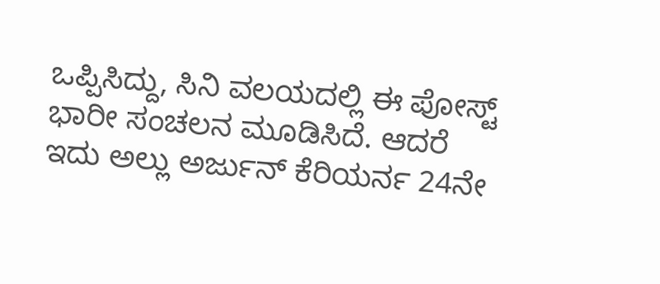ಒಪ್ಪಿಸಿದ್ದು, ಸಿನಿ ವಲಯದಲ್ಲಿ ಈ ಪೋಸ್ಟ್ ಭಾರೀ ಸಂಚಲನ ಮೂಡಿಸಿದೆ. ಆದರೆ ಇದು ಅಲ್ಲು ಅರ್ಜುನ್ ಕೆರಿಯರ್ನ 24ನೇ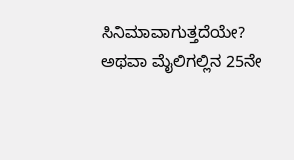ಸಿನಿಮಾವಾಗುತ್ತದೆಯೇ? ಅಥವಾ ಮೈಲಿಗಲ್ಲಿನ 25ನೇ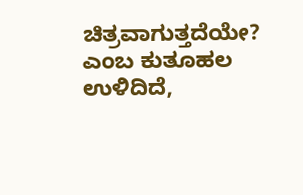ಚಿತ್ರವಾಗುತ್ತದೆಯೇ? ಎಂಬ ಕುತೂಹಲ ಉಳಿದಿದೆ,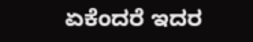ಏಕೆಂದರೆ ಇದರ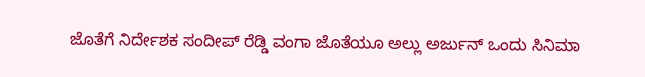ಜೊತೆಗೆ ನಿರ್ದೇಶಕ ಸಂದೀಪ್ ರೆಡ್ಡಿ ವಂಗಾ ಜೊತೆಯೂ ಅಲ್ಲು ಅರ್ಜುನ್ ಒಂದು ಸಿನಿಮಾ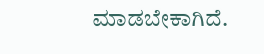ಮಾಡಬೇಕಾಗಿದೆ.